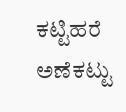ಕಟ್ಟಿಹರೆ ಅಣೆಕಟ್ಟು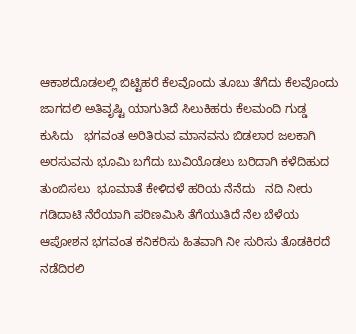ಆಕಾಶದೊಡಲಲ್ಲಿ ಬಿಟ್ಟಿಹರೆ ಕೆಲವೊಂದು ತೂಬು ತೆಗೆದು ಕೆಲವೊಂದು ಜಾಗದಲಿ ಅತಿವೃಷ್ಟಿ ಯಾಗುತಿದೆ ಸಿಲುಕಿಹರು ಕೆಲಮಂದಿ ಗುಡ್ಡ ಕುಸಿದು   ಭಗವಂತ ಅರಿತಿರುವ ಮಾನವನು ಬಿಡಲಾರ ಜಲಕಾಗಿ ಅರಸುವನು ಭೂಮಿ ಬಗೆದು ಬುವಿಯೊಡಲು ಬರಿದಾಗಿ ಕಳೆದಿಹುದ ತುಂಬಿಸಲು  ಭೂಮಾತೆ ಕೇಳಿದಳೆ ಹರಿಯ ನೆನೆದು   ನದಿ ನೀರು ಗಡಿದಾಟಿ ನೆರೆಯಾಗಿ ಪರಿಣಮಿಸಿ ತೆಗೆಯುತಿದೆ ನೆಲ ಬೆಳೆಯ ಆಪೋಶನ ಭಗವಂತ ಕನಿಕರಿಸು ಹಿತವಾಗಿ ನೀ ಸುರಿಸು ತೊಡಕಿರದೆ ನಡೆದಿರಲಿ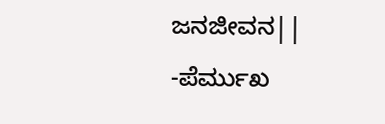ಜನಜೀವನ||   -ಪೆರ್ಮುಖ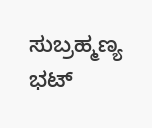ಸುಬ್ರಹ್ಮಣ್ಯ ಭಟ್